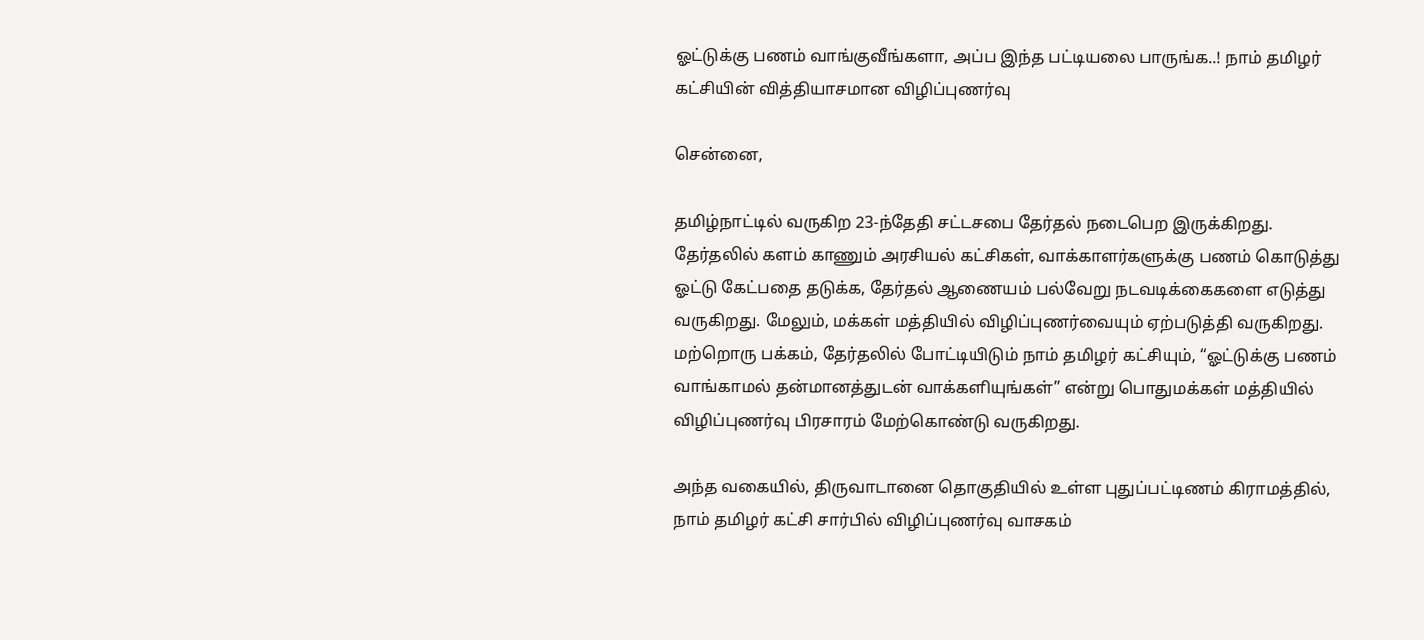ஓட்டுக்கு பணம் வாங்குவீங்களா, அப்ப இந்த பட்டியலை பாருங்க..! நாம் தமிழர் கட்சியின் வித்தியாசமான விழிப்புணர்வு

சென்னை,

தமிழ்நாட்டில் வருகிற 23-ந்தேதி சட்டசபை தேர்தல் நடைபெற இருக்கிறது. தேர்தலில் களம் காணும் அரசியல் கட்சிகள், வாக்காளர்களுக்கு பணம் கொடுத்து ஓட்டு கேட்பதை தடுக்க, தேர்தல் ஆணையம் பல்வேறு நடவடிக்கைகளை எடுத்து வருகிறது. மேலும், மக்கள் மத்தியில் விழிப்புணர்வையும் ஏற்படுத்தி வருகிறது. மற்றொரு பக்கம், தேர்தலில் போட்டியிடும் நாம் தமிழர் கட்சியும், “ஓட்டுக்கு பணம் வாங்காமல் தன்மானத்துடன் வாக்களியுங்கள்” என்று பொதுமக்கள் மத்தியில் விழிப்புணர்வு பிரசாரம் மேற்கொண்டு வருகிறது.

அந்த வகையில், திருவாடானை தொகுதியில் உள்ள புதுப்பட்டிணம் கிராமத்தில், நாம் தமிழர் கட்சி சார்பில் விழிப்புணர்வு வாசகம்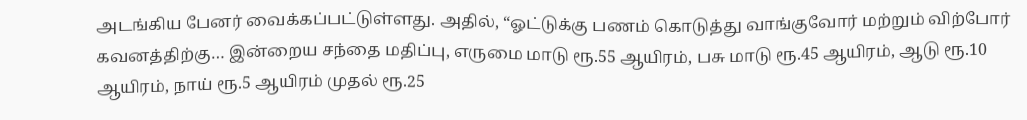அடங்கிய பேனர் வைக்கப்பட்டுள்ளது. அதில், “ஓட்டுக்கு பணம் கொடுத்து வாங்குவோர் மற்றும் விற்போர் கவனத்திற்கு… இன்றைய சந்தை மதிப்பு, எருமை மாடு ரூ.55 ஆயிரம், பசு மாடு ரூ.45 ஆயிரம், ஆடு ரூ.10 ஆயிரம், நாய் ரூ.5 ஆயிரம் முதல் ரூ.25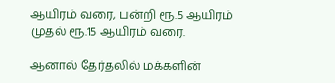ஆயிரம் வரை, பன்றி ரூ.5 ஆயிரம் முதல் ரூ.15 ஆயிரம் வரை.

ஆனால் தேர்தலில் மக்களின்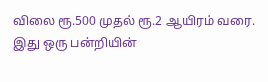விலை ரூ.500 முதல் ரூ.2 ஆயிரம் வரை. இது ஒரு பன்றியின்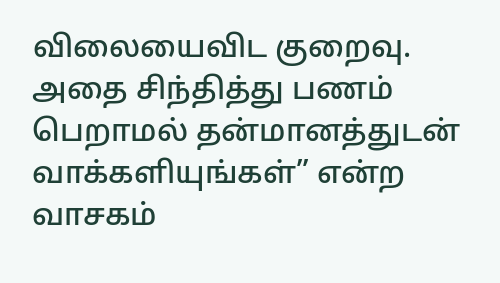விலையைவிட குறைவு. அதை சிந்தித்து பணம் பெறாமல் தன்மானத்துடன் வாக்களியுங்கள்” என்ற வாசகம்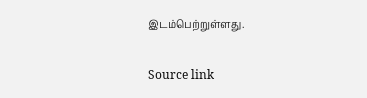இடம்பெற்றுள்ளது.

Source link